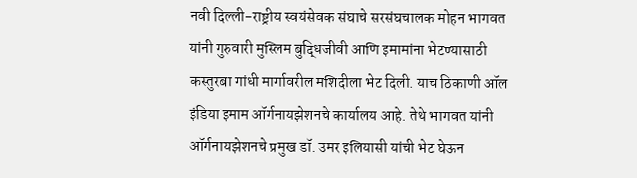नवी दिल्ली-राष्ट्रीय स्वयंसेवक संघाचे सरसंघचालक मोहन भागवत यांनी गुरुवारी मुस्लिम बुद्धिजीवी आणि इमामांना भेटण्यासाठी कस्तुरबा गांधी मार्गावरील मशिदीला भेट दिली. याच ठिकाणी ऑल इंडिया इमाम ऑर्गनायझेशनचे कार्यालय आहे. तेथे भागवत यांनी ऑर्गनायझेशनचे प्रमुख डॉ. उमर इलियासी यांची भेट घेऊन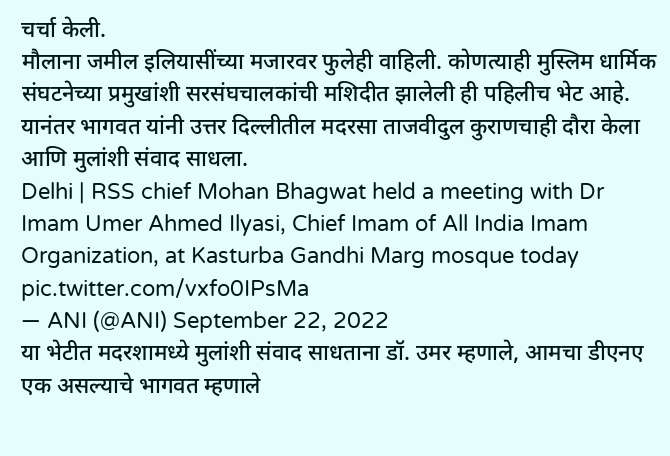चर्चा केली.
मौलाना जमील इलियासींच्या मजारवर फुलेही वाहिली. कोणत्याही मुस्लिम धार्मिक संघटनेच्या प्रमुखांशी सरसंघचालकांची मशिदीत झालेली ही पहिलीच भेट आहे. यानंतर भागवत यांनी उत्तर दिल्लीतील मदरसा ताजवीदुल कुराणचाही दौरा केला आणि मुलांशी संवाद साधला.
Delhi | RSS chief Mohan Bhagwat held a meeting with Dr Imam Umer Ahmed Ilyasi, Chief Imam of All India Imam Organization, at Kasturba Gandhi Marg mosque today pic.twitter.com/vxfo0IPsMa
— ANI (@ANI) September 22, 2022
या भेटीत मदरशामध्ये मुलांशी संवाद साधताना डॉ. उमर म्हणाले, आमचा डीएनए एक असल्याचे भागवत म्हणाले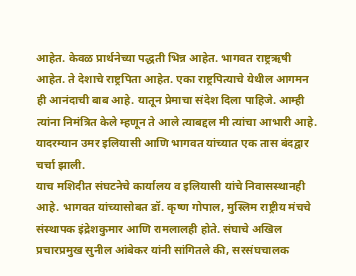आहेत. केवळ प्रार्थनेच्या पद्धती भिन्न आहेत. भागवत राष्ट्रऋषी आहेत. ते देशाचे राष्ट्रपिता आहेत. एका राष्ट्रपित्याचे येथील आगमन ही आनंदाची बाब आहे. यातून प्रेमाचा संदेश दिला पाहिजे. आम्ही त्यांना निमंत्रित केले म्हणून ते आले त्याबद्दल मी त्यांचा आभारी आहे. यादरम्यान उमर इलियासी आणि भागवत यांच्यात एक तास बंदद्वार चर्चा झाली.
याच मशिदीत संघटनेचे कार्यालय व इलियासी यांचे निवासस्थानही आहे. भागवत यांच्यासोबत डॉ. कृष्ण गोपाल, मुस्लिम राष्ट्रीय मंचचे संस्थापक इंद्रेशकुमार आणि रामलालही होते. संघाचे अखिल प्रचारप्रमुख सुनील आंबेकर यांनी सांगितले की, सरसंघचालक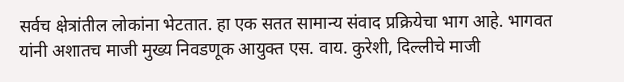सर्वच क्षेत्रांतील लोकांना भेटतात. हा एक सतत सामान्य संवाद प्रक्रियेचा भाग आहे. भागवत यांनी अशातच माजी मुख्य निवडणूक आयुक्त एस. वाय. कुरेशी, दिल्लीचे माजी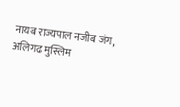नायब राज्यपाल नजीब जंग, अलिगढ मुस्लिम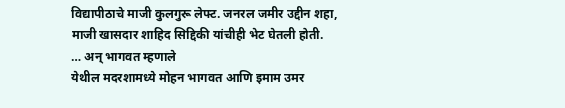विद्यापीठाचे माजी कुलगुरू लेफ्ट. जनरल जमीर उद्दीन शहा, माजी खासदार शाहिद सिद्दिकी यांचीही भेट घेतली होती.
… अन् भागवत म्हणाले
येथील मदरशामध्ये मोहन भागवत आणि इमाम उमर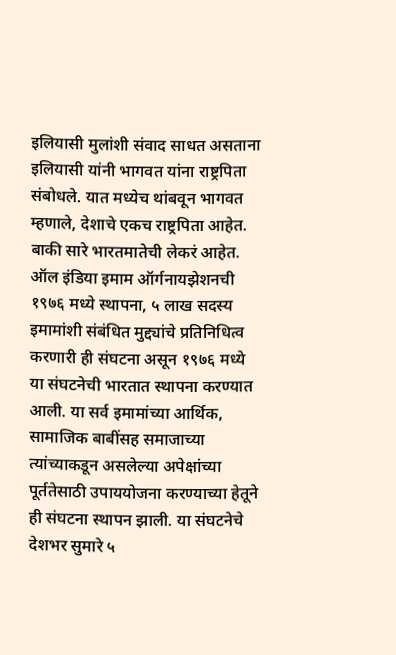इलियासी मुलांशी संवाद साधत असताना इलियासी यांनी भागवत यांना राष्ट्रपिता संबोधले. यात मध्येच थांबवून भागवत म्हणाले, देशाचे एकच राष्ट्रपिता आहेत. बाकी सारे भारतमातेची लेकरं आहेत.
ऑल इंडिया इमाम ऑर्गनायझेशनची १९७६ मध्ये स्थापना, ५ लाख सदस्य इमामांशी संबंधित मुद्द्यांचे प्रतिनिधित्व करणारी ही संघटना असून १९७६ मध्ये या संघटनेची भारतात स्थापना करण्यात आली. या सर्व इमामांच्या आर्थिक, सामाजिक बाबींसह समाजाच्या त्यांच्याकडून असलेल्या अपेक्षांच्या पूर्ततेसाठी उपाययोजना करण्याच्या हेतूने ही संघटना स्थापन झाली. या संघटनेचे देशभर सुमारे ५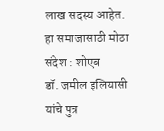लाख सदस्य आहेत.
हा समाजासाठी मोठा संदेश : शोएब
डॉ. जमील इलियासी यांचे पुत्र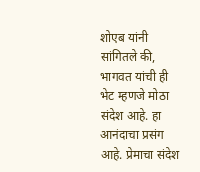शोएब यांनी सांगितले की, भागवत यांची ही भेट म्हणजे मोठा संदेश आहे. हा आनंदाचा प्रसंग आहे. प्रेमाचा संदेश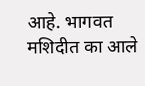आहे. भागवत मशिदीत का आले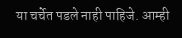या चर्चेत पडले नाही पाहिजे. आम्ही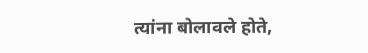त्यांना बोलावले होते,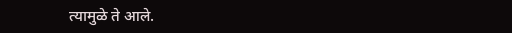त्यामुळे ते आले.